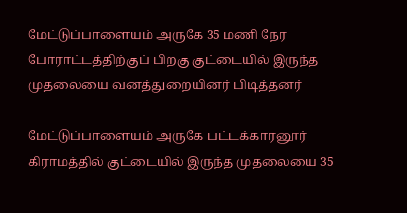மேட்டுப்பாளையம் அருகே 35 மணி நேர போராட்டத்திற்குப் பிறகு குட்டையில் இருந்த முதலையை வனத்துறையினர் பிடித்தனர்

மேட்டுப்பாளையம் அருகே பட்டக்காரனூர் கிராமத்தில் குட்டையில் இருந்த முதலையை 35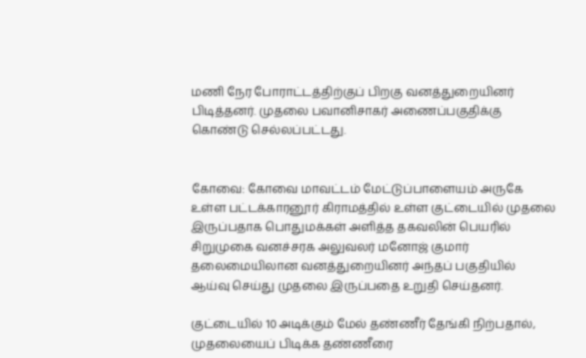மணி நேர போராட்டத்திற்குப் பிறகு வனத்துறையினர் பிடித்தனர். முதலை பவானிசாகர் அணைப்பகுதிக்கு கொண்டு செல்லப்பட்டது.


கோவை: கோவை மாவட்டம் மேட்டுப்பாளையம் அருகே உள்ள பட்டக்காரனூர் கிராமத்தில் உள்ள குட்டையில் முதலை இருப்பதாக பொதுமக்கள் அளித்த தகவலின் பெயரில் சிறுமுகை வனச்சரக அலுவலர் மனோஜ் குமார் தலைமையிலான வனத்துறையினர் அந்தப் பகுதியில் ஆய்வு செய்து முதலை இருப்பதை உறுதி செய்தனர்.

குட்டையில் 10 அடிக்கும் மேல் தண்ணீர் தேங்கி நிற்பதால், முதலையைப் பிடிக்க தண்ணீரை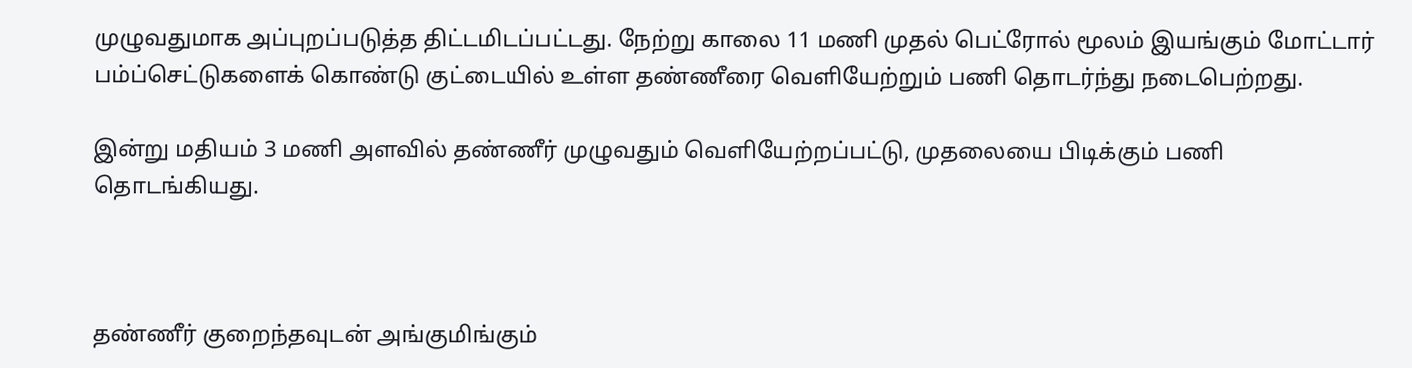முழுவதுமாக அப்புறப்படுத்த திட்டமிடப்பட்டது. நேற்று காலை 11 மணி முதல் பெட்ரோல் மூலம் இயங்கும் மோட்டார் பம்ப்செட்டுகளைக் கொண்டு குட்டையில் உள்ள தண்ணீரை வெளியேற்றும் பணி தொடர்ந்து நடைபெற்றது.

இன்று மதியம் 3 மணி அளவில் தண்ணீர் முழுவதும் வெளியேற்றப்பட்டு, முதலையை பிடிக்கும் பணி தொடங்கியது.



தண்ணீர் குறைந்தவுடன் அங்குமிங்கும்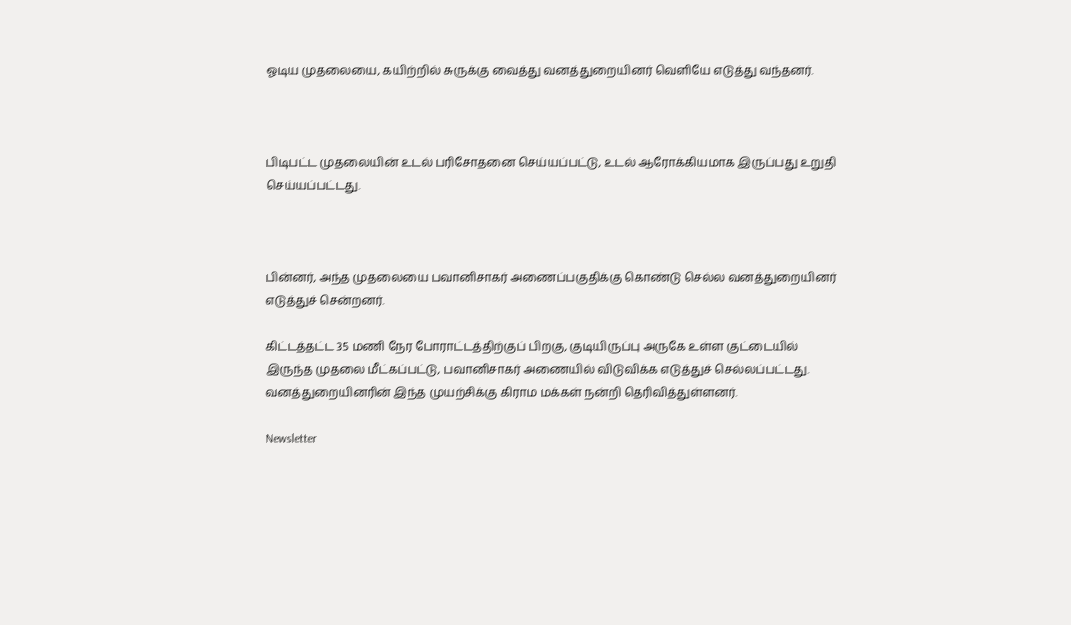ஓடிய முதலையை, கயிற்றில் சுருக்கு வைத்து வனத்துறையினர் வெளியே எடுத்து வந்தனர்.



பிடிபட்ட முதலையின் உடல் பரிசோதனை செய்யப்பட்டு, உடல் ஆரோக்கியமாக இருப்பது உறுதி செய்யப்பட்டது.



பின்னர், அந்த முதலையை பவானிசாகர் அணைப்பகுதிக்கு கொண்டு செல்ல வனத்துறையினர் எடுத்துச் சென்றனர்.

கிட்டத்தட்ட 35 மணி நேர போராட்டத்திற்குப் பிறகு, குடியிருப்பு அருகே உள்ள குட்டையில் இருந்த முதலை மீட்கப்பட்டு, பவானிசாகர் அணையில் விடுவிக்க எடுத்துச் செல்லப்பட்டது. வனத்துறையினரின் இந்த முயற்சிக்கு கிராம மக்கள் நன்றி தெரிவித்துள்ளனர்.

Newsletter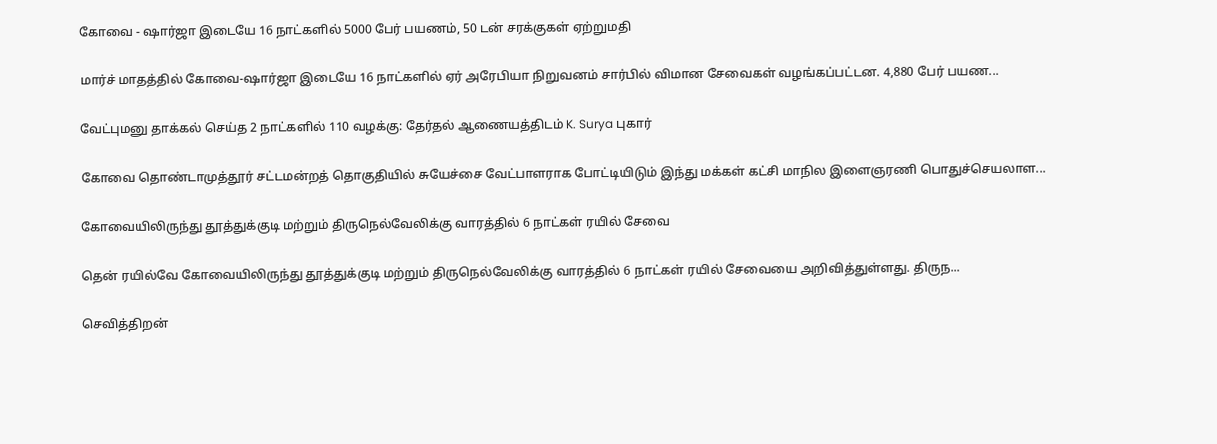கோவை - ஷார்ஜா இடையே 16 நாட்களில் 5000 பேர் பயணம், 50 டன் சரக்குகள் ஏற்றுமதி

மார்ச் மாதத்தில் கோவை-ஷார்ஜா இடையே 16 நாட்களில் ஏர் அரேபியா நிறுவனம் சார்பில் விமான சேவைகள் வழங்கப்பட்டன. 4,880 பேர் பயண...

வேட்புமனு தாக்கல் செய்த 2 நாட்களில் 110 வழக்கு: தேர்தல் ஆணையத்திடம் K. Surya புகார்

கோவை தொண்டாமுத்தூர் சட்டமன்றத் தொகுதியில் சுயேச்சை வேட்பாளராக போட்டியிடும் இந்து மக்கள் கட்சி மாநில இளைஞரணி பொதுச்செயலாள...

கோவையிலிருந்து தூத்துக்குடி மற்றும் திருநெல்வேலிக்கு வாரத்தில் 6 நாட்கள் ரயில் சேவை

தென் ரயில்வே கோவையிலிருந்து தூத்துக்குடி மற்றும் திருநெல்வேலிக்கு வாரத்தில் 6 நாட்கள் ரயில் சேவையை அறிவித்துள்ளது. திருந...

செவித்திறன்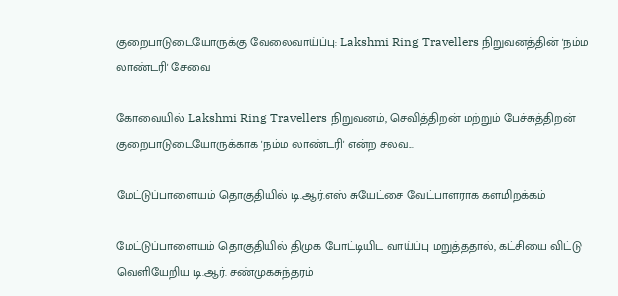குறைபாடுடையோருக்கு வேலைவாய்ப்பு: Lakshmi Ring Travellers நிறுவனத்தின் 'நம்ம லாண்டரி' சேவை

கோவையில் Lakshmi Ring Travellers நிறுவனம், செவித்திறன் மற்றும் பேச்சுத்திறன் குறைபாடுடையோருக்காக 'நம்ம லாண்டரி' என்ற சலவ...

மேட்டுப்பாளையம் தொகுதியில் டி.ஆர்.எஸ் சுயேட்சை வேட்பாளராக களமிறக்கம்

மேட்டுப்பாளையம் தொகுதியில் திமுக போட்டியிட வாய்ப்பு மறுத்ததால், கட்சியை விட்டு வெளியேறிய டி.ஆர். சண்முகசுந்தரம்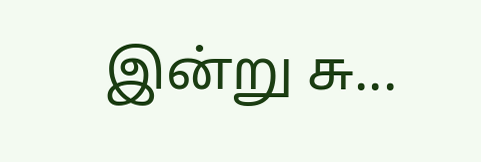இன்று சு...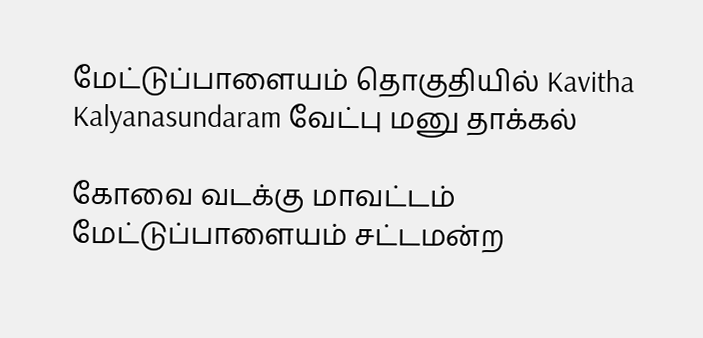மேட்டுப்பாளையம் தொகுதியில் Kavitha Kalyanasundaram வேட்பு மனு தாக்கல்

கோவை வடக்கு மாவட்டம் மேட்டுப்பாளையம் சட்டமன்ற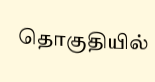தொகுதியில்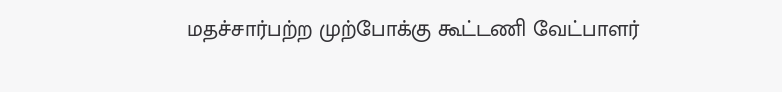மதச்சார்பற்ற முற்போக்கு கூட்டணி வேட்பாளர்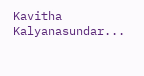Kavitha Kalyanasundar...